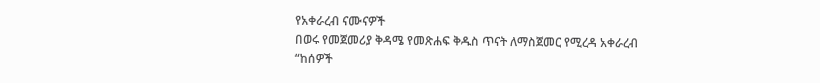የአቀራረብ ናሙናዎች
በወሩ የመጀመሪያ ቅዳሜ የመጽሐፍ ቅዱስ ጥናት ለማስጀመር የሚረዳ አቀራረብ
“ከሰዎች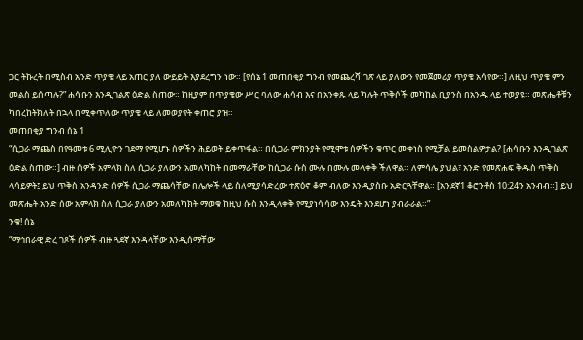ጋር ትኩረት በሚስብ አንድ ጥያቄ ላይ አጠር ያለ ውይይት እያደረግን ነው። [የሰኔ 1 መጠበቂያ ግንብ የመጨረሻ ገጽ ላይ ያለውን የመጀመሪያ ጥያቄ አሳየው።] ለዚህ ጥያቄ ምን መልስ ይሰጣሉ?” ሐሳቡን እንዲገልጽ ዕድል ስጠው። ከዚያም በጥያቄው ሥር ባለው ሐሳብ እና በአንቀጹ ላይ ካሉት ጥቅሶች መካከል ቢያንስ በአንዱ ላይ ተወያዩ። መጽሔቶቹን ካበረከትክለት በኋላ በሚቀጥለው ጥያቄ ላይ ለመወያየት ቀጠሮ ያዝ።
መጠበቂያ ግንብ ሰኔ 1
“ሲጋራ ማጨስ በየዓመቱ 6 ሚሊዮን ገደማ የሚሆኑ ሰዎችን ሕይወት ይቀጥፋል። በሲጋራ ምክንያት የሚሞቱ ሰዎችን ቁጥር መቀነስ የሚቻል ይመስልዎታል? [ሐሳቡን እንዲገልጽ ዕድል ስጠው።] ብዙ ሰዎች አምላክ ስለ ሲጋራ ያለውን አመለካከት በመማራቸው ከሲጋራ ሱስ ሙሉ በሙሉ መላቀቅ ችለዋል። ለምሳሌ ያህል፣ አንድ የመጽሐፍ ቅዱስ ጥቅስ ላሳይዎት፤ ይህ ጥቅስ አንዳንድ ሰዎች ሲጋራ ማጨሳቸው በሌሎች ላይ ስለሚያሳድረው ተጽዕኖ ቆም ብለው እንዲያስቡ አድርጓቸዋል። [አንደኛ1 ቆሮንቶስ 10:24ን አንብብ።] ይህ መጽሔት አንድ ሰው አምላክ ስለ ሲጋራ ያለውን አመለካክት ማወቁ ከዚህ ሱስ እንዲላቀቅ የሚያነሳሳው እንዴት እንደሆነ ያብራራል።”
ንቁ! ሰኔ
“ማኅበራዊ ድረ ገጾች ሰዎች ብዙ ጓደኛ እንዳላቸው እንዲሰማቸው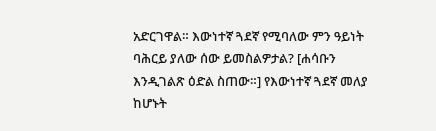አድርገዋል። እውነተኛ ጓደኛ የሚባለው ምን ዓይነት ባሕርይ ያለው ሰው ይመስልዎታል? [ሐሳቡን እንዲገልጽ ዕድል ስጠው።] የእውነተኛ ጓደኛ መለያ ከሆኑት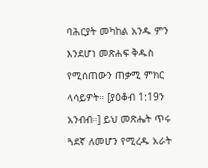ባሕርያት መካከል አንዱ ምን እንደሆነ መጽሐፍ ቅዱስ የሚሰጠውን ጠቃሚ ምክር ላሳይዎት። [ያዕቆብ 1:19ን አንብብ።] ይህ መጽሔት ጥሩ ጓደኛ ለመሆን የሚረዱ አራት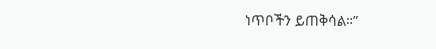ነጥቦችን ይጠቅሳል።”